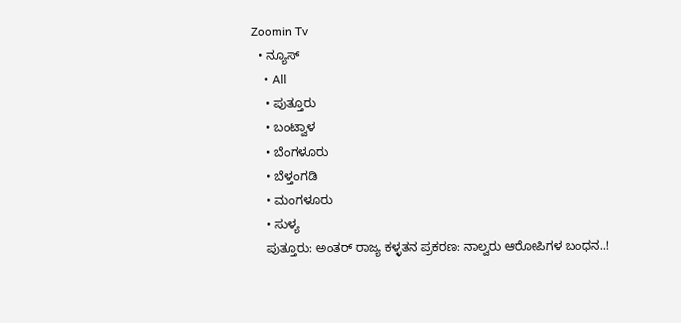Zoomin Tv
  • ನ್ಯೂಸ್
    • All
    • ಪುತ್ತೂರು
    • ಬಂಟ್ವಾಳ
    • ಬೆಂಗಳೂರು
    • ಬೆಳ್ತಂಗಡಿ
    • ಮಂಗಳೂರು
    • ಸುಳ್ಯ
    ಪುತ್ತೂರು: ಅಂತರ್ ರಾಜ್ಯ ಕಳ್ಳತನ ಪ್ರಕರಣ: ನಾಲ್ವರು ಆರೋಪಿಗಳ ಬಂಧನ..!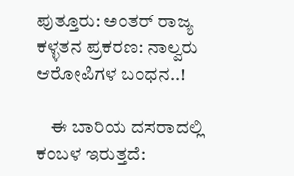ಪುತ್ತೂರು: ಅಂತರ್ ರಾಜ್ಯ ಕಳ್ಳತನ ಪ್ರಕರಣ: ನಾಲ್ವರು ಆರೋಪಿಗಳ ಬಂಧನ..!

    ಈ ಬಾರಿಯ ದಸರಾದಲ್ಲಿ ಕಂಬಳ ಇರುತ್ತದೆ: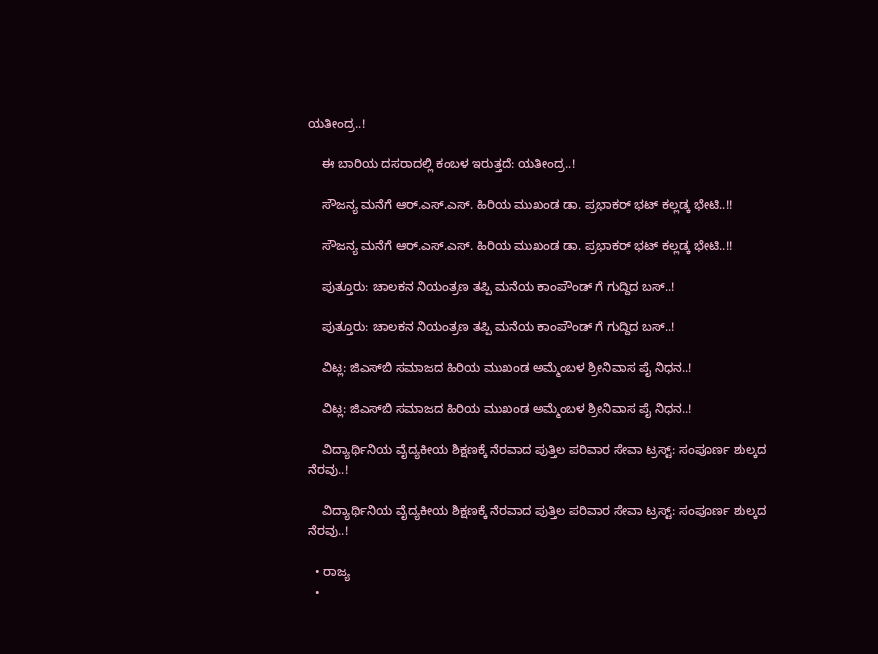ಯತೀಂದ್ರ..!

    ಈ ಬಾರಿಯ ದಸರಾದಲ್ಲಿ ಕಂಬಳ ಇರುತ್ತದೆ: ಯತೀಂದ್ರ..!

    ಸೌಜನ್ಯ ಮನೆಗೆ ಆರ್.ಎಸ್.ಎಸ್. ಹಿರಿಯ ಮುಖಂಡ ಡಾ. ಪ್ರಭಾಕರ್ ಭಟ್ ಕಲ್ಲಡ್ಕ ಭೇಟಿ..!!

    ಸೌಜನ್ಯ ಮನೆಗೆ ಆರ್.ಎಸ್.ಎಸ್. ಹಿರಿಯ ಮುಖಂಡ ಡಾ. ಪ್ರಭಾಕರ್ ಭಟ್ ಕಲ್ಲಡ್ಕ ಭೇಟಿ..!!

    ಪುತ್ತೂರು: ಚಾಲಕನ ನಿಯಂತ್ರಣ ತಪ್ಪಿ ಮನೆಯ ಕಾಂಪೌಂಡ್ ಗೆ ಗುದ್ದಿದ ಬಸ್..!

    ಪುತ್ತೂರು: ಚಾಲಕನ ನಿಯಂತ್ರಣ ತಪ್ಪಿ ಮನೆಯ ಕಾಂಪೌಂಡ್ ಗೆ ಗುದ್ದಿದ ಬಸ್..!

    ವಿಟ್ಲ: ಜಿಎಸ್‌ಬಿ ಸಮಾಜದ ಹಿರಿಯ ಮುಖಂಡ ಅಮ್ಮೆಂಬಳ ಶ್ರೀನಿವಾಸ ಪೈ ನಿಧನ..!

    ವಿಟ್ಲ: ಜಿಎಸ್‌ಬಿ ಸಮಾಜದ ಹಿರಿಯ ಮುಖಂಡ ಅಮ್ಮೆಂಬಳ ಶ್ರೀನಿವಾಸ ಪೈ ನಿಧನ..!

    ವಿದ್ಯಾರ್ಥಿನಿಯ ವೈದ್ಯಕೀಯ ಶಿಕ್ಷಣಕ್ಕೆ ನೆರವಾದ ಪುತ್ತಿಲ ಪರಿವಾರ ಸೇವಾ ಟ್ರಸ್ಟ್‌: ಸಂಪೂರ್ಣ ಶುಲ್ಕದ ನೆರವು..!

    ವಿದ್ಯಾರ್ಥಿನಿಯ ವೈದ್ಯಕೀಯ ಶಿಕ್ಷಣಕ್ಕೆ ನೆರವಾದ ಪುತ್ತಿಲ ಪರಿವಾರ ಸೇವಾ ಟ್ರಸ್ಟ್‌: ಸಂಪೂರ್ಣ ಶುಲ್ಕದ ನೆರವು..!

  • ರಾಜ್ಯ
  •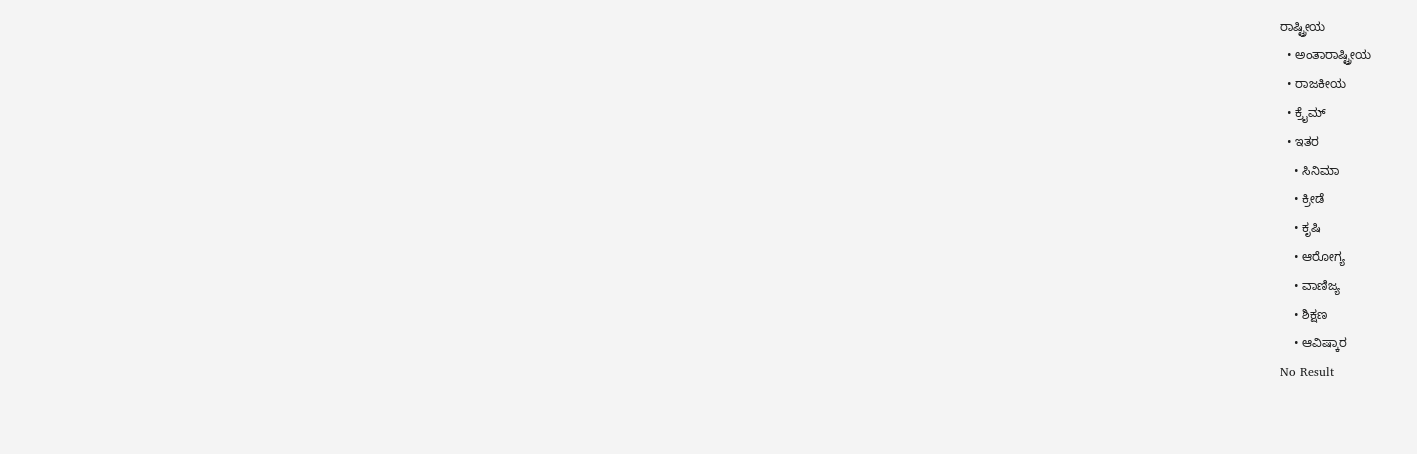ರಾಷ್ಟ್ರೀಯ
  • ಅಂತಾರಾಷ್ಟ್ರೀಯ
  • ರಾಜಕೀಯ
  • ಕ್ರೈಮ್
  • ಇತರ
    • ಸಿನಿಮಾ
    • ಕ್ರೀಡೆ
    • ಕೃಷಿ
    • ಆರೋಗ್ಯ
    • ವಾಣಿಜ್ಯ
    • ಶಿಕ್ಷಣ
    • ಆವಿಷ್ಕಾರ
No Result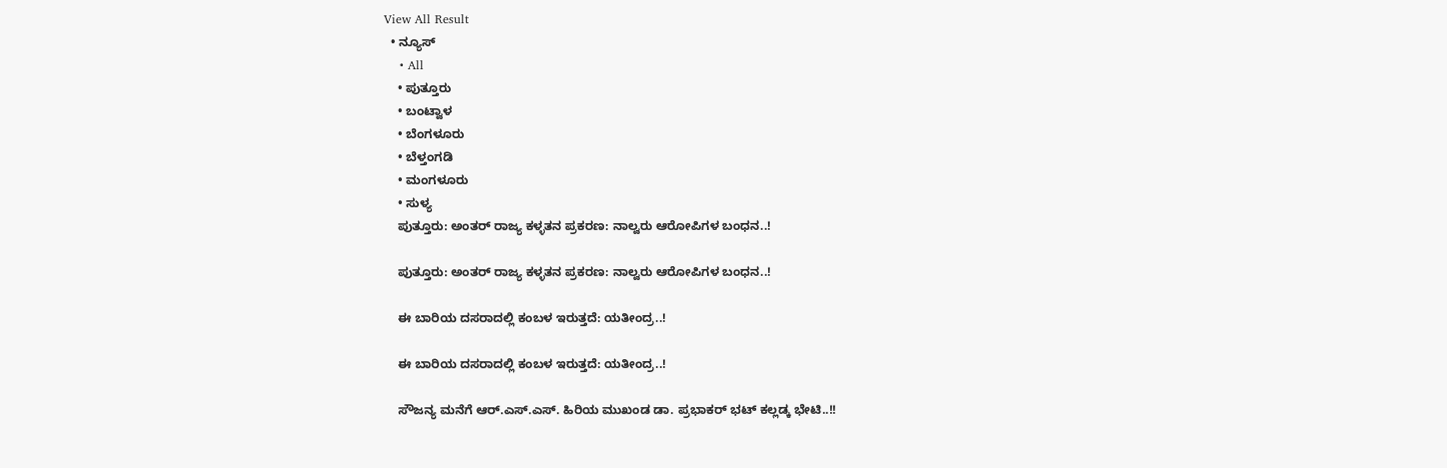View All Result
  • ನ್ಯೂಸ್
    • All
    • ಪುತ್ತೂರು
    • ಬಂಟ್ವಾಳ
    • ಬೆಂಗಳೂರು
    • ಬೆಳ್ತಂಗಡಿ
    • ಮಂಗಳೂರು
    • ಸುಳ್ಯ
    ಪುತ್ತೂರು: ಅಂತರ್ ರಾಜ್ಯ ಕಳ್ಳತನ ಪ್ರಕರಣ: ನಾಲ್ವರು ಆರೋಪಿಗಳ ಬಂಧನ..!

    ಪುತ್ತೂರು: ಅಂತರ್ ರಾಜ್ಯ ಕಳ್ಳತನ ಪ್ರಕರಣ: ನಾಲ್ವರು ಆರೋಪಿಗಳ ಬಂಧನ..!

    ಈ ಬಾರಿಯ ದಸರಾದಲ್ಲಿ ಕಂಬಳ ಇರುತ್ತದೆ: ಯತೀಂದ್ರ..!

    ಈ ಬಾರಿಯ ದಸರಾದಲ್ಲಿ ಕಂಬಳ ಇರುತ್ತದೆ: ಯತೀಂದ್ರ..!

    ಸೌಜನ್ಯ ಮನೆಗೆ ಆರ್.ಎಸ್.ಎಸ್. ಹಿರಿಯ ಮುಖಂಡ ಡಾ. ಪ್ರಭಾಕರ್ ಭಟ್ ಕಲ್ಲಡ್ಕ ಭೇಟಿ..!!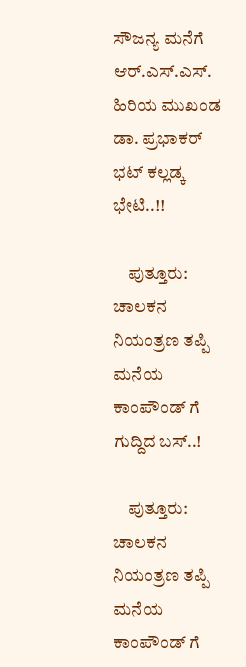ಸೌಜನ್ಯ ಮನೆಗೆ ಆರ್.ಎಸ್.ಎಸ್. ಹಿರಿಯ ಮುಖಂಡ ಡಾ. ಪ್ರಭಾಕರ್ ಭಟ್ ಕಲ್ಲಡ್ಕ ಭೇಟಿ..!!

    ಪುತ್ತೂರು: ಚಾಲಕನ ನಿಯಂತ್ರಣ ತಪ್ಪಿ ಮನೆಯ ಕಾಂಪೌಂಡ್ ಗೆ ಗುದ್ದಿದ ಬಸ್..!

    ಪುತ್ತೂರು: ಚಾಲಕನ ನಿಯಂತ್ರಣ ತಪ್ಪಿ ಮನೆಯ ಕಾಂಪೌಂಡ್ ಗೆ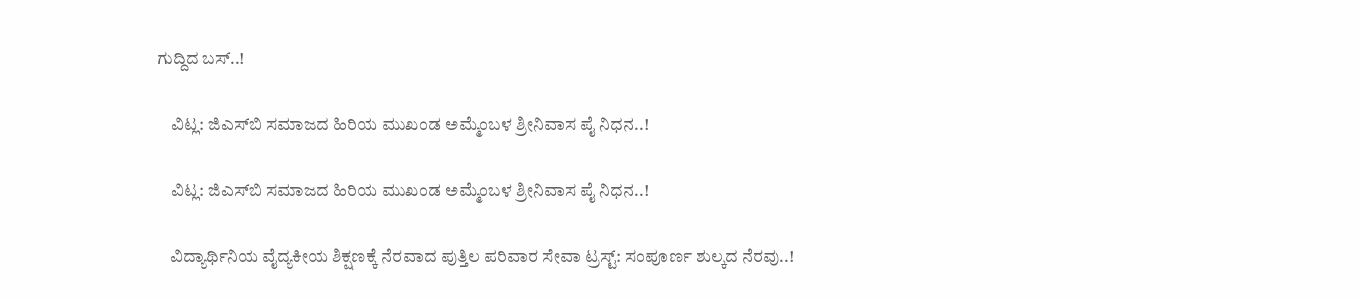ಗುದ್ದಿದ ಬಸ್..!

    ವಿಟ್ಲ: ಜಿಎಸ್‌ಬಿ ಸಮಾಜದ ಹಿರಿಯ ಮುಖಂಡ ಅಮ್ಮೆಂಬಳ ಶ್ರೀನಿವಾಸ ಪೈ ನಿಧನ..!

    ವಿಟ್ಲ: ಜಿಎಸ್‌ಬಿ ಸಮಾಜದ ಹಿರಿಯ ಮುಖಂಡ ಅಮ್ಮೆಂಬಳ ಶ್ರೀನಿವಾಸ ಪೈ ನಿಧನ..!

    ವಿದ್ಯಾರ್ಥಿನಿಯ ವೈದ್ಯಕೀಯ ಶಿಕ್ಷಣಕ್ಕೆ ನೆರವಾದ ಪುತ್ತಿಲ ಪರಿವಾರ ಸೇವಾ ಟ್ರಸ್ಟ್‌: ಸಂಪೂರ್ಣ ಶುಲ್ಕದ ನೆರವು..!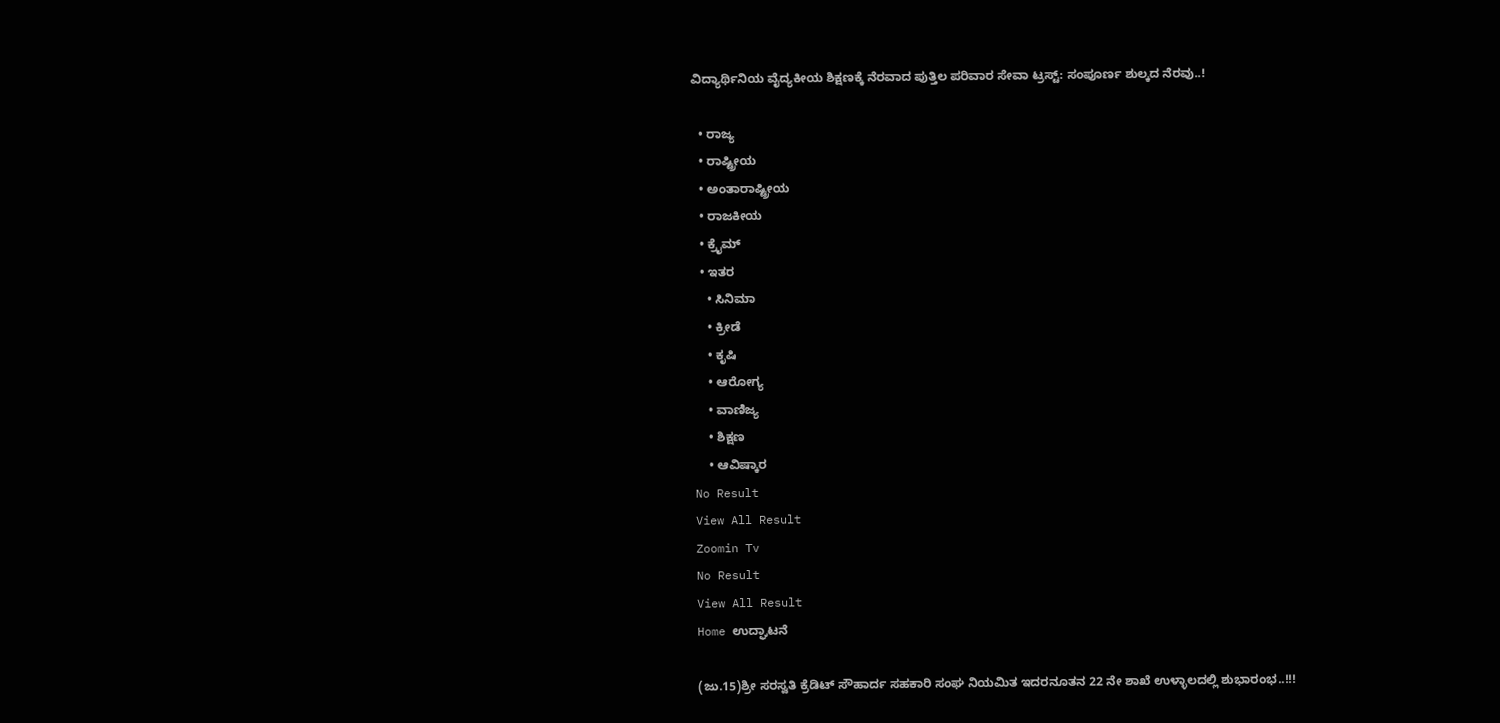ವಿದ್ಯಾರ್ಥಿನಿಯ ವೈದ್ಯಕೀಯ ಶಿಕ್ಷಣಕ್ಕೆ ನೆರವಾದ ಪುತ್ತಿಲ ಪರಿವಾರ ಸೇವಾ ಟ್ರಸ್ಟ್‌: ಸಂಪೂರ್ಣ ಶುಲ್ಕದ ನೆರವು..!

  • ರಾಜ್ಯ
  • ರಾಷ್ಟ್ರೀಯ
  • ಅಂತಾರಾಷ್ಟ್ರೀಯ
  • ರಾಜಕೀಯ
  • ಕ್ರೈಮ್
  • ಇತರ
    • ಸಿನಿಮಾ
    • ಕ್ರೀಡೆ
    • ಕೃಷಿ
    • ಆರೋಗ್ಯ
    • ವಾಣಿಜ್ಯ
    • ಶಿಕ್ಷಣ
    • ಆವಿಷ್ಕಾರ
No Result
View All Result
Zoomin Tv
No Result
View All Result
Home ಉದ್ಘಾಟನೆ

(ಜು.15)ಶ್ರೀ ಸರಸ್ವತಿ ಕ್ರೆಡಿಟ್‌ ಸೌಹಾರ್ದ ಸಹಕಾರಿ ಸಂಘ ನಿಯಮಿತ ಇದರನೂತನ 22 ನೇ ಶಾಖೆ ಉಳ್ಳಾಲದಲ್ಲಿ ಶುಭಾರಂಭ..!!!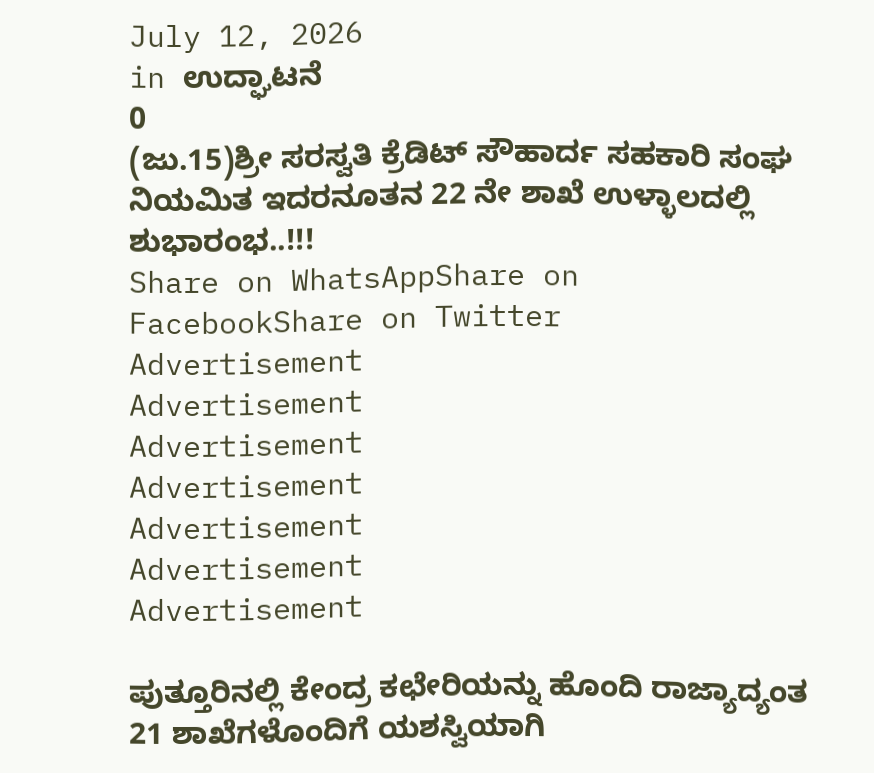July 12, 2026
in ಉದ್ಘಾಟನೆ
0
(ಜು.15)ಶ್ರೀ ಸರಸ್ವತಿ ಕ್ರೆಡಿಟ್‌ ಸೌಹಾರ್ದ ಸಹಕಾರಿ ಸಂಘ ನಿಯಮಿತ ಇದರನೂತನ 22 ನೇ ಶಾಖೆ ಉಳ್ಳಾಲದಲ್ಲಿ ಶುಭಾರಂಭ..!!!
Share on WhatsAppShare on FacebookShare on Twitter
Advertisement
Advertisement
Advertisement
Advertisement
Advertisement
Advertisement
Advertisement

ಪುತ್ತೂರಿನಲ್ಲಿ ಕೇಂದ್ರ ಕಛೇರಿಯನ್ನು ಹೊಂದಿ ರಾಜ್ಯಾದ್ಯಂತ 21 ಶಾಖೆಗಳೊಂದಿಗೆ ಯಶಸ್ವಿಯಾಗಿ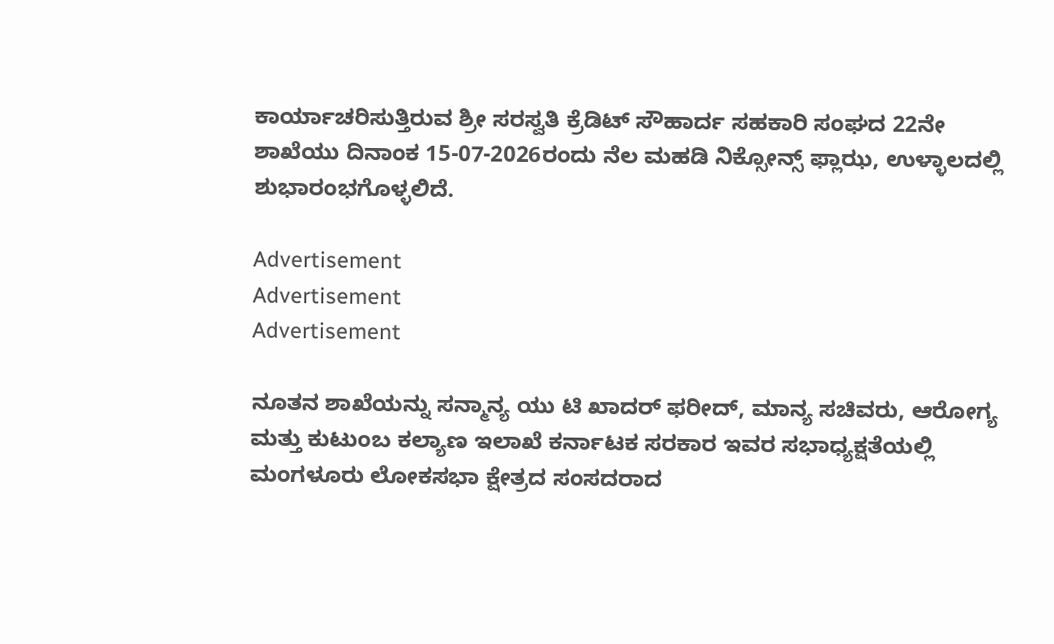ಕಾರ್ಯಾಚರಿಸುತ್ತಿರುವ ಶ್ರೀ ಸರಸ್ವತಿ ಕ್ರೆಡಿಟ್‌ ಸೌಹಾರ್ದ ಸಹಕಾರಿ ಸಂಘದ 22ನೇ
ಶಾಖೆಯು ದಿನಾಂಕ 15-07-2026ರಂದು ನೆಲ ಮಹಡಿ ನಿಕ್ಸೋನ್ಸ್‌ ಫ್ಲಾಝ, ಉಳ್ಳಾಲದಲ್ಲಿ ಶುಭಾರಂಭಗೊಳ್ಳಲಿದೆ.

Advertisement
Advertisement
Advertisement

ನೂತನ ಶಾಖೆಯನ್ನು ಸನ್ಮಾನ್ಯ ಯು ಟಿ ಖಾದರ್‌ ಫರೀದ್‌, ಮಾನ್ಯ ಸಚಿವರು, ಆರೋಗ್ಯ ಮತ್ತು ಕುಟುಂಬ ಕಲ್ಯಾಣ ಇಲಾಖೆ ಕರ್ನಾಟಕ ಸರಕಾರ ಇವರ ಸಭಾಧ್ಯಕ್ಷತೆಯಲ್ಲಿ ಮಂಗಳೂರು ಲೋಕಸಭಾ ಕ್ಷೇತ್ರದ ಸಂಸದರಾದ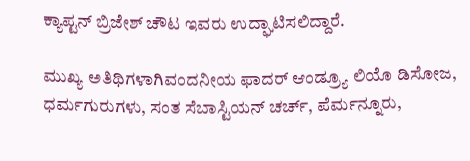ಕ್ಯಾಪ್ಟನ್‌ ಬ್ರಿಜೇಶ್‌ ಚೌಟ ಇವರು ಉದ್ಘಾಟಿಸಲಿದ್ದಾರೆ.

ಮುಖ್ಯ ಅತಿಥಿಗಳಾಗಿವಂದನೀಯ ಫಾದರ್‌ ಆಂಡ್ರ್ಯೂ ಲಿಯೊ ಡಿಸೋಜ, ಧರ್ಮಗುರುಗಳು, ಸಂತ ಸೆಬಾಸ್ಟಿಯನ್‌ ಚರ್ಚ್‌, ಪೆರ್ಮನ್ನೂರು,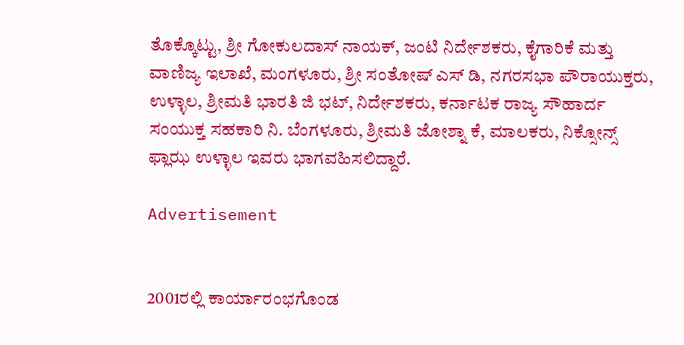ತೊಕ್ಕೊಟ್ಟು, ಶ್ರೀ ಗೋಕುಲದಾಸ್‌ ನಾಯಕ್‌, ಜಂಟಿ ನಿರ್ದೇಶಕರು, ಕೈಗಾರಿಕೆ ಮತ್ತು ವಾಣಿಜ್ಯ ಇಲಾಖೆ, ಮಂಗಳೂರು, ಶ್ರೀ ಸಂತೋಷ್ ಎಸ್‌ ಡಿ‌, ನಗರಸಭಾ ಪೌರಾಯುಕ್ತರು, ಉಳ್ಳಾಲ, ಶ್ರೀಮತಿ ಭಾರತಿ ಜಿ ಭಟ್‌, ನಿರ್ದೇಶಕರು, ಕರ್ನಾಟಕ ರಾಜ್ಯ ಸೌಹಾರ್ದ ಸಂಯುಕ್ತ ಸಹಕಾರಿ ನಿ. ಬೆಂಗಳೂರು, ಶ್ರೀಮತಿ ಜೋಶ್ನಾ ಕೆ, ಮಾಲಕರು, ನಿಕ್ಸೋನ್ಸ್‌ ಫ್ಲಾಝ ಉಳ್ಳಾಲ ಇವರು ಭಾಗವಹಿಸಲಿದ್ದಾರೆ.

Advertisement


2001ರಲ್ಲಿ ಕಾರ್ಯಾರಂಭಗೊಂಡ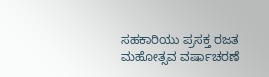ಸಹಕಾರಿಯು ಪ್ರಸಕ್ತ ರಜತ ಮಹೋತ್ಸವ ವರ್ಷಾಚರಣೆ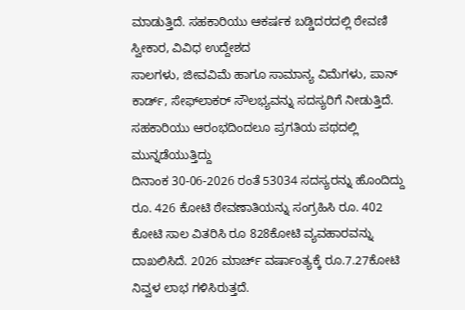ಮಾಡುತ್ತಿದೆ. ಸಹಕಾರಿಯು ಆಕರ್ಷಕ ಬಡ್ಡಿದರದಲ್ಲಿ ಠೇವಣಿ ಸ್ವೀಕಾರ, ವಿವಿಧ ಉದ್ದೇಶದ
ಸಾಲಗಳು, ಜೀವವಿಮೆ ಹಾಗೂ ಸಾಮಾನ್ಯ ವಿಮೆಗಳು, ಪಾನ್ ಕಾರ್ಡ್, ಸೇಫ್‌ಲಾಕರ್‌ ಸೌಲಭ್ಯವನ್ನು ಸದಸ್ಯರಿಗೆ ನೀಡುತ್ತಿದೆ. ಸಹಕಾರಿಯು ಆರಂಭದಿಂದಲೂ ಪ್ರಗತಿಯ ಪಥದಲ್ಲಿ ಮುನ್ನಡೆಯುತ್ತಿದ್ದು
ದಿನಾಂಕ 30-06-2026 ರಂತೆ 53034 ಸದಸ್ಯರನ್ನು ಹೊಂದಿದ್ದು ರೂ. 426 ಕೋಟಿ ಠೇವಣಾತಿಯನ್ನು ಸಂಗ್ರಹಿಸಿ ರೂ. 402 ಕೋಟಿ ಸಾಲ ವಿತರಿಸಿ ರೂ 828ಕೋಟಿ ವ್ಯವಹಾರವನ್ನು
ದಾಖಲಿಸಿದೆ. 2026 ಮಾರ್ಚ್‌ ವರ್ಷಾಂತ್ಯಕ್ಕೆ ರೂ.7.27ಕೋಟಿ ನಿವ್ವಳ ಲಾಭ ಗಳಿಸಿರುತ್ತದೆ.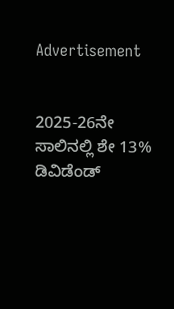Advertisement


2025-26ನೇ ಸಾಲಿನಲ್ಲಿ ಶೇ 13% ಡಿವಿಡೆಂಡ್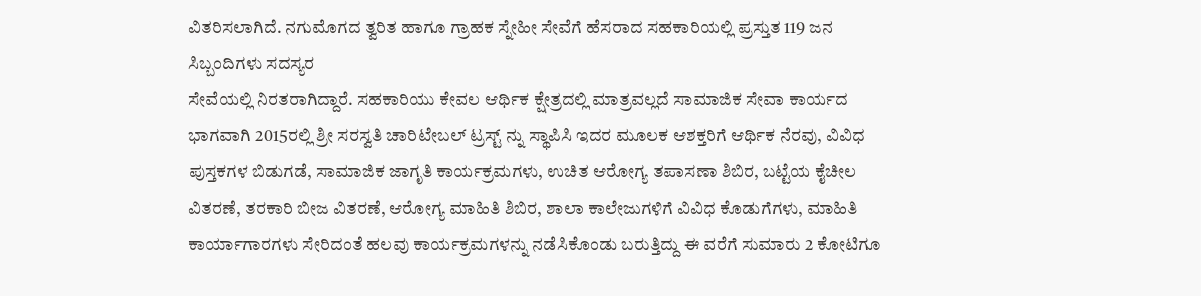ವಿತರಿಸಲಾಗಿದೆ. ನಗುಮೊಗದ ತ್ವರಿತ ಹಾಗೂ ಗ್ರಾಹಕ ಸ್ನೇಹೀ ಸೇವೆಗೆ ಹೆಸರಾದ ಸಹಕಾರಿಯಲ್ಲಿ ಪ್ರಸ್ತುತ 119 ಜನ ಸಿಬ್ಬಂದಿಗಳು ಸದಸ್ಯರ
ಸೇವೆಯಲ್ಲಿ ನಿರತರಾಗಿದ್ದಾರೆ. ಸಹಕಾರಿಯು ಕೇವಲ ಆರ್ಥಿಕ ಕ್ಷೇತ್ರದಲ್ಲಿ ಮಾತ್ರವಲ್ಲದೆ ಸಾಮಾಜಿಕ ಸೇವಾ ಕಾರ್ಯದ ಭಾಗವಾಗಿ‌ 2015ರಲ್ಲಿ ಶ್ರೀ ಸರಸ್ವತಿ ಚಾರಿಟೇಬಲ್‌ ಟ್ರಸ್ಟ್‌ ನ್ನು ಸ್ಥಾಪಿಸಿ ಇದರ ಮೂಲಕ ಆಶಕ್ತರಿಗೆ ಆರ್ಥಿಕ ನೆರವು, ವಿವಿಧ ಪುಸ್ತಕಗಳ ಬಿಡುಗಡೆ, ಸಾಮಾಜಿಕ ಜಾಗೃತಿ ಕಾರ್ಯಕ್ರಮಗಳು, ಉಚಿತ ಆರೋಗ್ಯ ತಪಾಸಣಾ ಶಿಬಿರ, ಬಟ್ಟೆಯ ಕೈಚೀಲ ವಿತರಣೆ, ತರಕಾರಿ ಬೀಜ ವಿತರಣೆ, ಆರೋಗ್ಯ ಮಾಹಿತಿ ಶಿಬಿರ, ಶಾಲಾ ಕಾಲೇಜುಗಳಿಗೆ ವಿವಿಧ ಕೊಡುಗೆಗಳು, ಮಾಹಿತಿ ಕಾರ್ಯಾಗಾರಗಳು ಸೇರಿದಂತೆ ಹಲವು ಕಾರ್ಯಕ್ರಮಗಳನ್ನು ನಡೆಸಿಕೊಂಡು ಬರುತ್ತಿದ್ದು ಈ ವರೆಗೆ ಸುಮಾರು 2 ಕೋಟಿಗೂ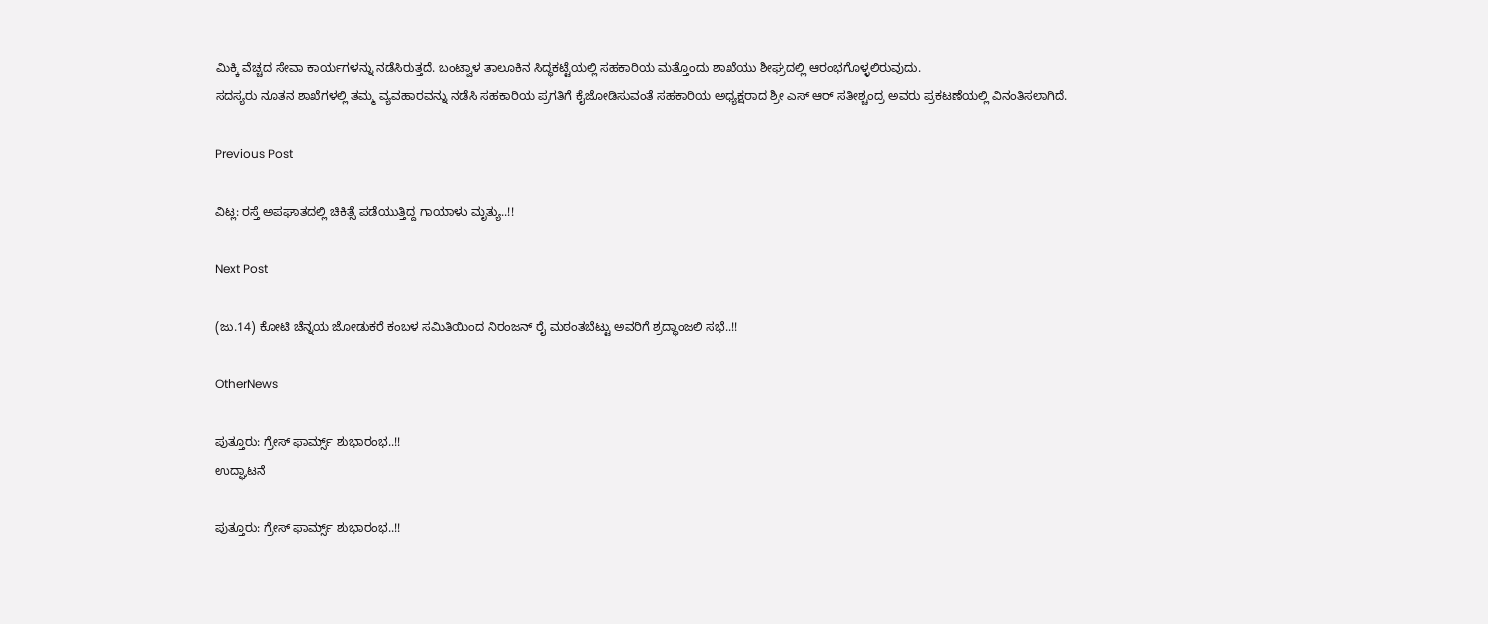ಮಿಕ್ಕಿ ವೆಚ್ಚದ ಸೇವಾ ಕಾರ್ಯಗಳನ್ನು ನಡೆಸಿರುತ್ತದೆ. ಬಂಟ್ವಾಳ ತಾಲೂಕಿನ ಸಿದ್ಧಕಟ್ಟೆಯಲ್ಲಿ ಸಹಕಾರಿಯ ಮತ್ತೊಂದು ಶಾಖೆಯು ಶೀಘ್ರದಲ್ಲಿ ಆರಂಭಗೊಳ್ಳಲಿರುವುದು.
ಸದಸ್ಯರು ನೂತನ ಶಾಖೆಗಳಲ್ಲಿ ತಮ್ಮ ವ್ಯವಹಾರವನ್ನು ನಡೆಸಿ ಸಹಕಾರಿಯ ಪ್ರಗತಿಗೆ ಕೈಜೋಡಿಸುವಂತೆ ಸಹಕಾರಿಯ ಅಧ್ಯಕ್ಷರಾದ ಶ್ರೀ ಎಸ್‌ ಆರ್‌ ಸತೀಶ್ಚಂದ್ರ ಅವರು ಪ್ರಕಟಣೆಯಲ್ಲಿ ವಿನಂತಿಸಲಾಗಿದೆ.

Previous Post

ವಿಟ್ಲ: ರಸ್ತೆ ಅಪಘಾತದಲ್ಲಿ ಚಿಕಿತ್ಸೆ ಪಡೆಯುತ್ತಿದ್ದ ಗಾಯಾಳು ಮೃತ್ಯು..!!

Next Post

(ಜು.14) ಕೋಟಿ ಚೆನ್ನಯ ಜೋಡುಕರೆ ಕಂಬಳ ಸಮಿತಿಯಿಂದ ನಿರಂಜನ್ ರೈ ಮಠಂತಬೆಟ್ಟು ಅವರಿಗೆ ಶ್ರದ್ಧಾಂಜಲಿ ಸಭೆ..!!

OtherNews

ಪುತ್ತೂರು: ಗ್ರೇಸ್ ಫಾರ್ಮ್ಸ್ ಶುಭಾರಂಭ..!!
ಉದ್ಘಾಟನೆ

ಪುತ್ತೂರು: ಗ್ರೇಸ್ ಫಾರ್ಮ್ಸ್ ಶುಭಾರಂಭ..!!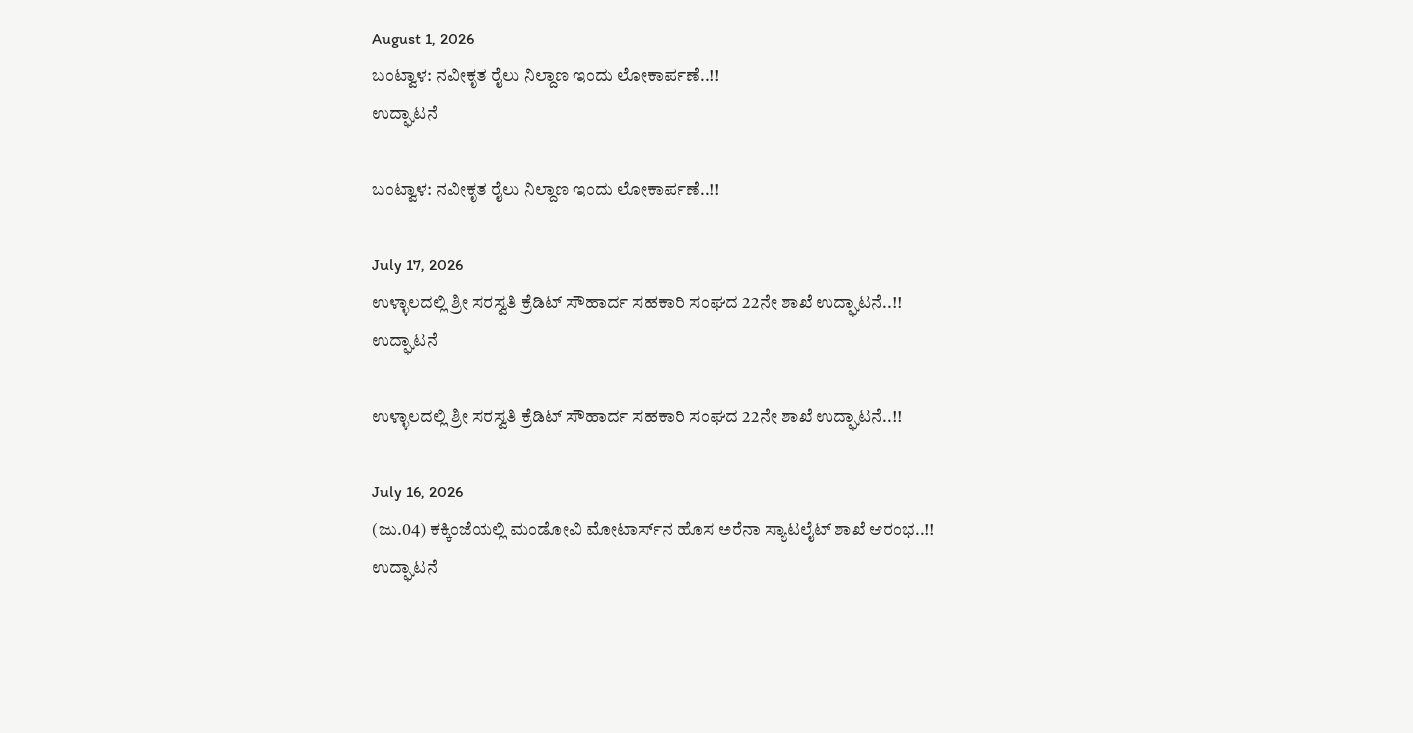August 1, 2026
ಬಂಟ್ವಾಳ: ನವೀಕೃತ ರೈಲು ನಿಲ್ದಾಣ ಇಂದು ಲೋಕಾರ್ಪಣೆ..!!
ಉದ್ಘಾಟನೆ

ಬಂಟ್ವಾಳ: ನವೀಕೃತ ರೈಲು ನಿಲ್ದಾಣ ಇಂದು ಲೋಕಾರ್ಪಣೆ..!!

July 17, 2026
ಉಳ್ಳಾಲದಲ್ಲಿ ಶ್ರೀ ಸರಸ್ವತಿ ಕ್ರೆಡಿಟ್ ಸೌಹಾರ್ದ ಸಹಕಾರಿ ಸಂಘದ 22ನೇ ಶಾಖೆ ಉದ್ಘಾಟನೆ..!!
ಉದ್ಘಾಟನೆ

ಉಳ್ಳಾಲದಲ್ಲಿ ಶ್ರೀ ಸರಸ್ವತಿ ಕ್ರೆಡಿಟ್ ಸೌಹಾರ್ದ ಸಹಕಾರಿ ಸಂಘದ 22ನೇ ಶಾಖೆ ಉದ್ಘಾಟನೆ..!!

July 16, 2026
(ಜು.04) ಕಕ್ಕಿಂಜೆಯಲ್ಲಿ ಮಂಡೋವಿ ಮೋಟಾರ್ಸ್‌ನ ಹೊಸ ಅರೆನಾ ಸ್ಯಾಟಲೈಟ್ ಶಾಖೆ ಆರಂಭ..!!
ಉದ್ಘಾಟನೆ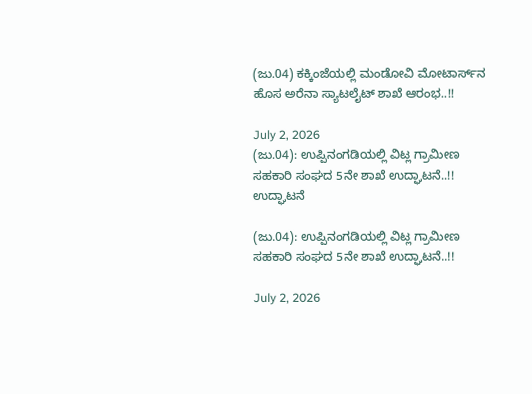(ಜು.04) ಕಕ್ಕಿಂಜೆಯಲ್ಲಿ ಮಂಡೋವಿ ಮೋಟಾರ್ಸ್‌ನ ಹೊಸ ಅರೆನಾ ಸ್ಯಾಟಲೈಟ್ ಶಾಖೆ ಆರಂಭ..!!

July 2, 2026
(ಜು.04): ಉಪ್ಪಿನಂಗಡಿಯಲ್ಲಿ ವಿಟ್ಲ ಗ್ರಾಮೀಣ ಸಹಕಾರಿ ಸಂಘದ 5ನೇ ಶಾಖೆ ಉದ್ಘಾಟನೆ..!!
ಉದ್ಘಾಟನೆ

(ಜು.04): ಉಪ್ಪಿನಂಗಡಿಯಲ್ಲಿ ವಿಟ್ಲ ಗ್ರಾಮೀಣ ಸಹಕಾರಿ ಸಂಘದ 5ನೇ ಶಾಖೆ ಉದ್ಘಾಟನೆ..!!

July 2, 2026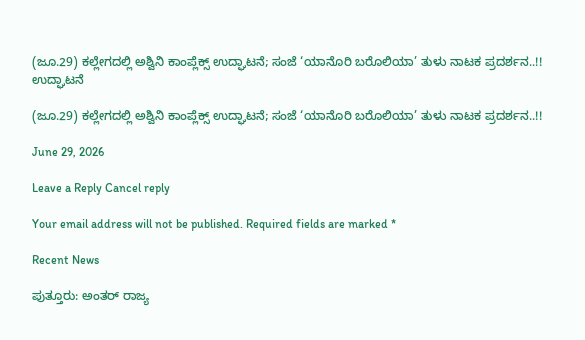(ಜೂ.29) ಕಲ್ಲೇಗದಲ್ಲಿ ಅಶ್ವಿನಿ ಕಾಂಪ್ಲೆಕ್ಸ್ ಉದ್ಘಾಟನೆ; ಸಂಜೆ ‘ಯಾನೊರಿ ಬರೊಲಿಯಾ’ ತುಳು ನಾಟಕ ಪ್ರದರ್ಶನ..!!
ಉದ್ಘಾಟನೆ

(ಜೂ.29) ಕಲ್ಲೇಗದಲ್ಲಿ ಅಶ್ವಿನಿ ಕಾಂಪ್ಲೆಕ್ಸ್ ಉದ್ಘಾಟನೆ; ಸಂಜೆ ‘ಯಾನೊರಿ ಬರೊಲಿಯಾ’ ತುಳು ನಾಟಕ ಪ್ರದರ್ಶನ..!!

June 29, 2026

Leave a Reply Cancel reply

Your email address will not be published. Required fields are marked *

Recent News

ಪುತ್ತೂರು: ಅಂತರ್ ರಾಜ್ಯ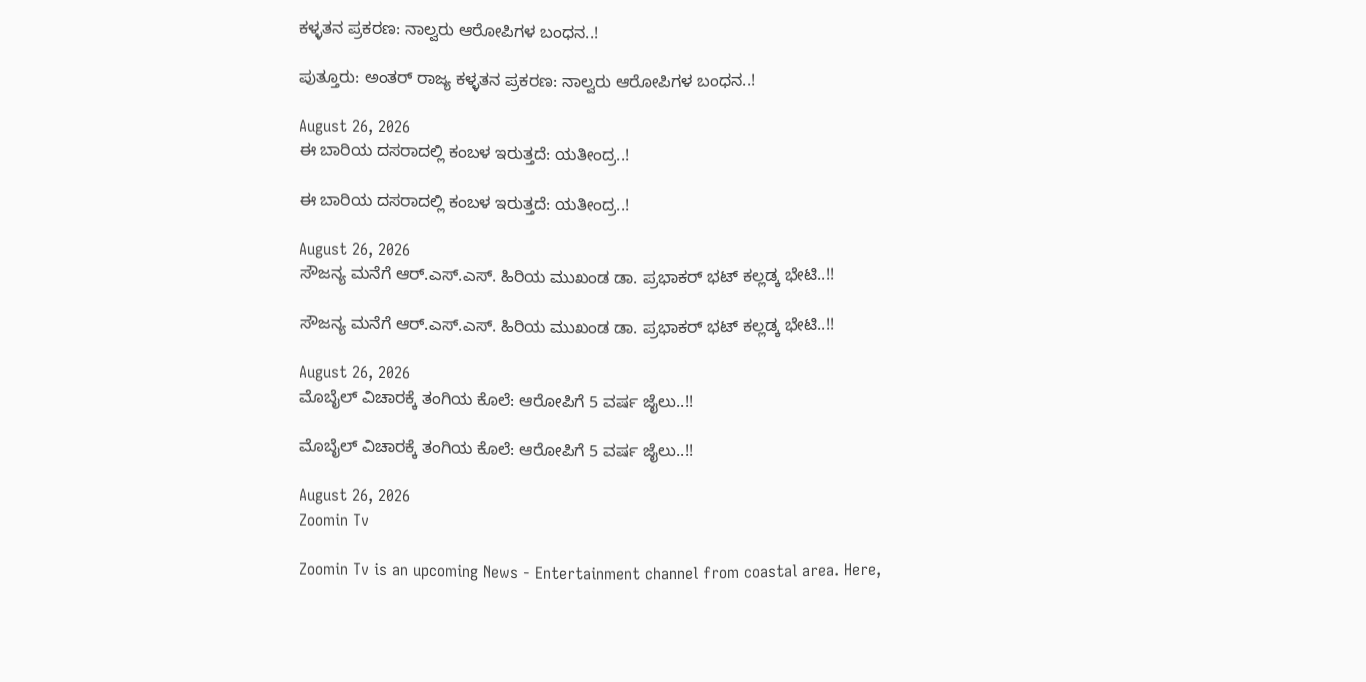ಕಳ್ಳತನ ಪ್ರಕರಣ: ನಾಲ್ವರು ಆರೋಪಿಗಳ ಬಂಧನ..!

ಪುತ್ತೂರು: ಅಂತರ್ ರಾಜ್ಯ ಕಳ್ಳತನ ಪ್ರಕರಣ: ನಾಲ್ವರು ಆರೋಪಿಗಳ ಬಂಧನ..!

August 26, 2026
ಈ ಬಾರಿಯ ದಸರಾದಲ್ಲಿ ಕಂಬಳ ಇರುತ್ತದೆ: ಯತೀಂದ್ರ..!

ಈ ಬಾರಿಯ ದಸರಾದಲ್ಲಿ ಕಂಬಳ ಇರುತ್ತದೆ: ಯತೀಂದ್ರ..!

August 26, 2026
ಸೌಜನ್ಯ ಮನೆಗೆ ಆರ್.ಎಸ್.ಎಸ್. ಹಿರಿಯ ಮುಖಂಡ ಡಾ. ಪ್ರಭಾಕರ್ ಭಟ್ ಕಲ್ಲಡ್ಕ ಭೇಟಿ..!!

ಸೌಜನ್ಯ ಮನೆಗೆ ಆರ್.ಎಸ್.ಎಸ್. ಹಿರಿಯ ಮುಖಂಡ ಡಾ. ಪ್ರಭಾಕರ್ ಭಟ್ ಕಲ್ಲಡ್ಕ ಭೇಟಿ..!!

August 26, 2026
ಮೊಬೈಲ್ ವಿಚಾರಕ್ಕೆ ತಂಗಿಯ ಕೊಲೆ: ಆರೋಪಿಗೆ 5 ವರ್ಷ ಜೈಲು..!!

ಮೊಬೈಲ್ ವಿಚಾರಕ್ಕೆ ತಂಗಿಯ ಕೊಲೆ: ಆರೋಪಿಗೆ 5 ವರ್ಷ ಜೈಲು..!!

August 26, 2026
Zoomin Tv

Zoomin Tv is an upcoming News - Entertainment channel from coastal area. Here,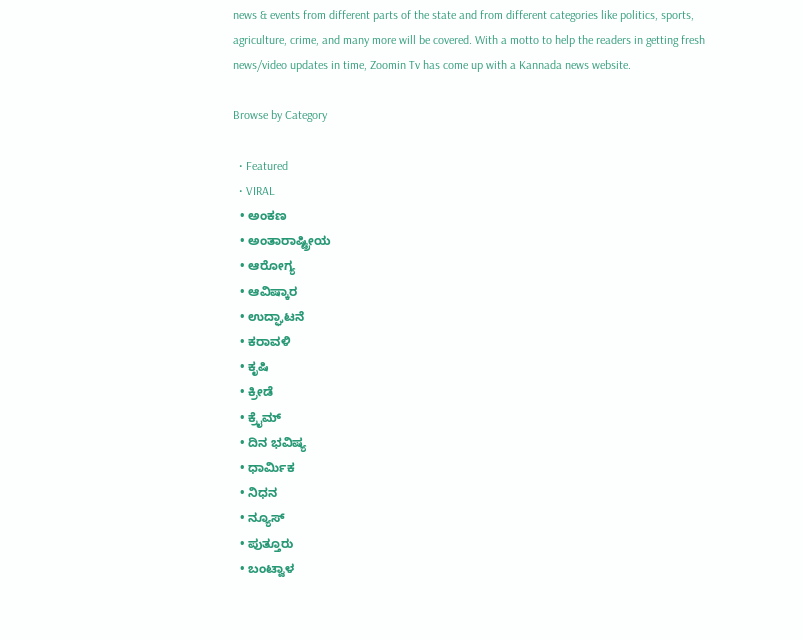news & events from different parts of the state and from different categories like politics, sports, agriculture, crime, and many more will be covered. With a motto to help the readers in getting fresh news/video updates in time, Zoomin Tv has come up with a Kannada news website.

Browse by Category

  • Featured
  • VIRAL
  • ಅಂಕಣ
  • ಅಂತಾರಾಷ್ಟ್ರೀಯ
  • ಆರೋಗ್ಯ
  • ಆವಿಷ್ಕಾರ
  • ಉದ್ಘಾಟನೆ
  • ಕರಾವಳಿ
  • ಕೃಷಿ
  • ಕ್ರೀಡೆ
  • ಕ್ರೈಮ್
  • ದಿನ ಭವಿಷ್ಯ
  • ಧಾರ್ಮಿಕ
  • ನಿಧನ
  • ನ್ಯೂಸ್
  • ಪುತ್ತೂರು
  • ಬಂಟ್ವಾಳ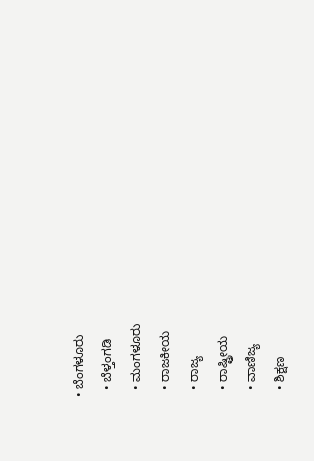• ಬೆಂಗಳೂರು
  • ಬೆಳ್ತಂಗಡಿ
  • ಮಂಗಳೂರು
  • ರಾಜಕೀಯ
  • ರಾಜ್ಯ
  • ರಾಷ್ಟ್ರೀಯ
  • ವಾಣಿಜ್ಯ
  • ಶಿಕ್ಷಣ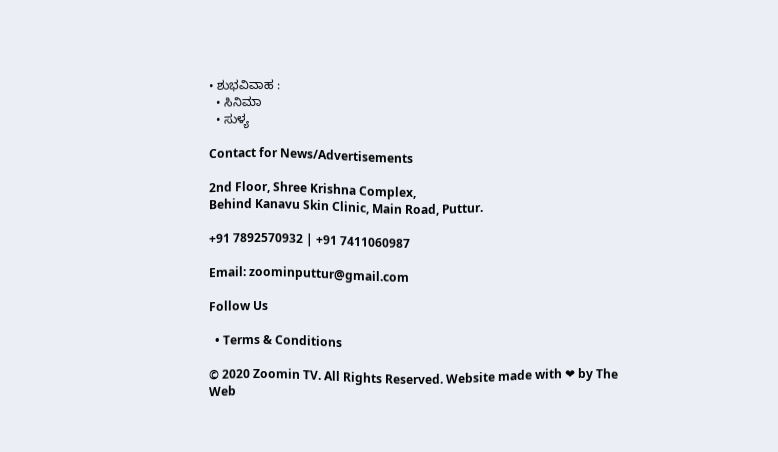• ಶುಭವಿವಾಹ :
  • ಸಿನಿಮಾ
  • ಸುಳ್ಯ

Contact for News/Advertisements

2nd Floor, Shree Krishna Complex,
Behind Kanavu Skin Clinic, Main Road, Puttur.

+91 7892570932 | +91 7411060987

Email: zoominputtur@gmail.com

Follow Us

  • Terms & Conditions

© 2020 Zoomin TV. All Rights Reserved. Website made with ❤ by The Web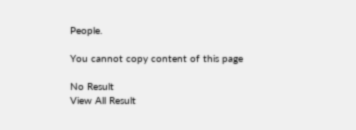People.

You cannot copy content of this page

No Result
View All Result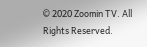© 2020 Zoomin TV. All Rights Reserved.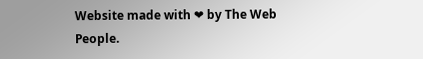Website made with ❤ by The Web People.